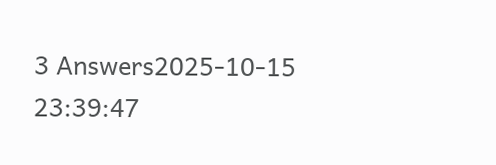3 Answers2025-10-15 23:39:47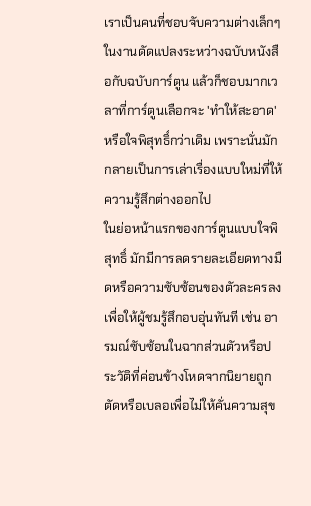เราเป็นคนที่ชอบจับความต่างเล็กๆ ในงานดัดแปลงระหว่างฉบับหนังสือกับฉบับการ์ตูน แล้วก็ชอบมากเวลาที่การ์ตูนเลือกจะ 'ทำให้สะอาด' หรือใจพิสุทธิ์กว่าเดิม เพราะนั่นมักกลายเป็นการเล่าเรื่องแบบใหม่ที่ให้ความรู้สึกต่างออกไป
ในย่อหน้าแรกของการ์ตูนแบบใจพิสุทธิ์ มักมีการลดรายละเอียดทางมืดหรือความซับซ้อนของตัวละครลงเพื่อให้ผู้ชมรู้สึกอบอุ่นทันที เช่น อารมณ์ซับซ้อนในฉากส่วนตัวหรือประวัติที่ค่อนข้างโหดจากนิยายถูกตัดหรือเบลอเพื่อไม่ให้คั่นความสุข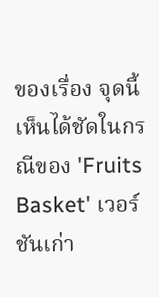ของเรื่อง จุดนี้เห็นได้ชัดในกรณีของ 'Fruits Basket' เวอร์ชันเก่า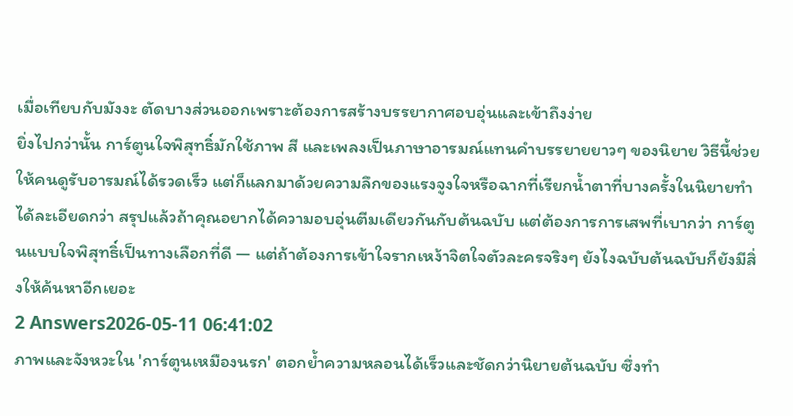เมื่อเทียบกับมังงะ ตัดบางส่วนออกเพราะต้องการสร้างบรรยากาศอบอุ่นและเข้าถึงง่าย
ยิ่งไปกว่านั้น การ์ตูนใจพิสุทธิ์มักใช้ภาพ สี และเพลงเป็นภาษาอารมณ์แทนคำบรรยายยาวๆ ของนิยาย วิธีนี้ช่วยให้คนดูรับอารมณ์ได้รวดเร็ว แต่ก็แลกมาด้วยความลึกของแรงจูงใจหรือฉากที่เรียกน้ำตาที่บางครั้งในนิยายทำได้ละเอียดกว่า สรุปแล้วถ้าคุณอยากได้ความอบอุ่นตีมเดียวกันกับต้นฉบับ แต่ต้องการการเสพที่เบากว่า การ์ตูนแบบใจพิสุทธิ์เป็นทางเลือกที่ดี — แต่ถ้าต้องการเข้าใจรากเหง้าจิตใจตัวละครจริงๆ ยังไงฉบับต้นฉบับก็ยังมีสิ่งให้ค้นหาอีกเยอะ
2 Answers2026-05-11 06:41:02
ภาพและจังหวะใน 'การ์ตูนเหมืองนรก' ตอกย้ำความหลอนได้เร็วและชัดกว่านิยายต้นฉบับ ซึ่งทำ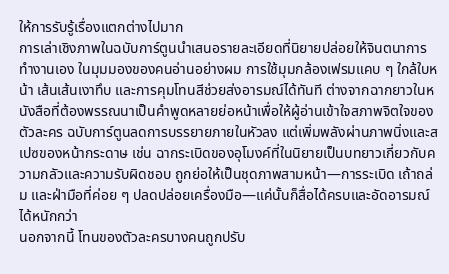ให้การรับรู้เรื่องแตกต่างไปมาก
การเล่าเชิงภาพในฉบับการ์ตูนนำเสนอรายละเอียดที่นิยายปล่อยให้จินตนาการทำงานเอง ในมุมมองของคนอ่านอย่างผม การใช้มุมกล้องเฟรมแคบ ๆ ใกล้ใบหน้า เส้นเส้นเงาทึบ และการคุมโทนสีช่วยส่งอารมณ์ได้ทันที ต่างจากฉากยาวในหนังสือที่ต้องพรรณนาเป็นคำพูดหลายย่อหน้าเพื่อให้ผู้อ่านเข้าใจสภาพจิตใจของตัวละคร ฉบับการ์ตูนลดการบรรยายภายในหัวลง แต่เพิ่มพลังผ่านภาพนิ่งและสเปซของหน้ากระดาษ เช่น ฉากระเบิดของอุโมงค์ที่ในนิยายเป็นบทยาวเกี่ยวกับความกลัวและความรับผิดชอบ ถูกย่อให้เป็นชุดภาพสามหน้า—การระเบิด เถ้าถล่ม และฝ่ามือที่ค่อย ๆ ปลดปล่อยเครื่องมือ—แค่นั้นก็สื่อได้ครบและอัดอารมณ์ได้หนักกว่า
นอกจากนี้ โทนของตัวละครบางคนถูกปรับ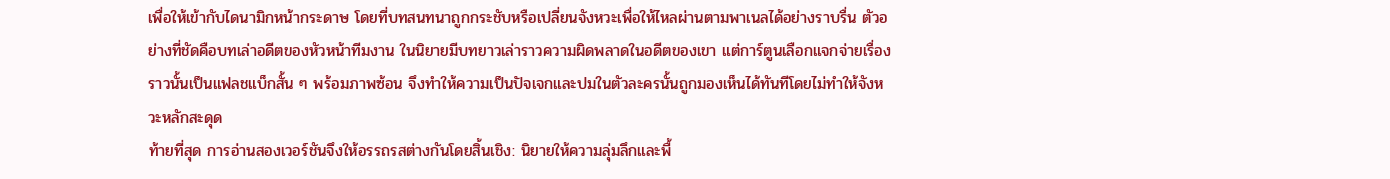เพื่อให้เข้ากับไดนามิกหน้ากระดาษ โดยที่บทสนทนาถูกกระชับหรือเปลี่ยนจังหวะเพื่อให้ไหลผ่านตามพาเนลได้อย่างราบรื่น ตัวอย่างที่ชัดคือบทเล่าอดีตของหัวหน้าทีมงาน ในนิยายมีบทยาวเล่าราวความผิดพลาดในอดีตของเขา แต่การ์ตูนเลือกแจกจ่ายเรื่องราวนั้นเป็นแฟลชแบ็กสั้น ๆ พร้อมภาพซ้อน จึงทำให้ความเป็นปัจเจกและปมในตัวละครนั้นถูกมองเห็นได้ทันทีโดยไม่ทำให้จังหวะหลักสะดุด
ท้ายที่สุด การอ่านสองเวอร์ชันจึงให้อรรถรสต่างกันโดยสิ้นเชิง: นิยายให้ความลุ่มลึกและพื้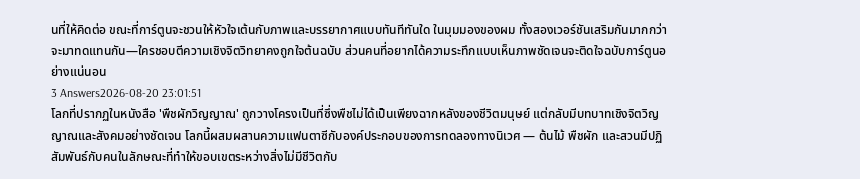นที่ให้คิดต่อ ขณะที่การ์ตูนจะชวนให้หัวใจเต้นกับภาพและบรรยากาศแบบทันทีทันใด ในมุมมองของผม ทั้งสองเวอร์ชันเสริมกันมากกว่าจะมาทดแทนกัน—ใครชอบตีความเชิงจิตวิทยาคงถูกใจต้นฉบับ ส่วนคนที่อยากได้ความระทึกแบบเห็นภาพชัดเจนจะติดใจฉบับการ์ตูนอย่างแน่นอน
3 Answers2026-08-20 23:01:51
โลกที่ปรากฏในหนังสือ 'พืชผักวิญญาณ' ถูกวางโครงเป็นที่ซึ่งพืชไม่ได้เป็นเพียงฉากหลังของชีวิตมนุษย์ แต่กลับมีบทบาทเชิงจิตวิญญาณและสังคมอย่างชัดเจน โลกนี้ผสมผสานความแฟนตาซีกับองค์ประกอบของการทดลองทางนิเวศ — ต้นไม้ พืชผัก และสวนมีปฏิสัมพันธ์กับคนในลักษณะที่ทำให้ขอบเขตระหว่างสิ่งไม่มีชีวิตกับ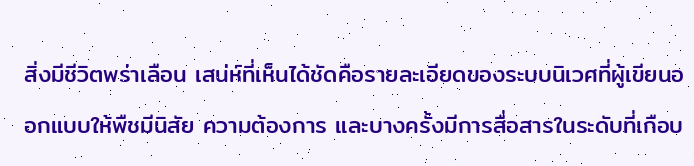สิ่งมีชีวิตพร่าเลือน เสน่ห์ที่เห็นได้ชัดคือรายละเอียดของระบบนิเวศที่ผู้เขียนออกแบบให้พืชมีนิสัย ความต้องการ และบางครั้งมีการสื่อสารในระดับที่เกือบ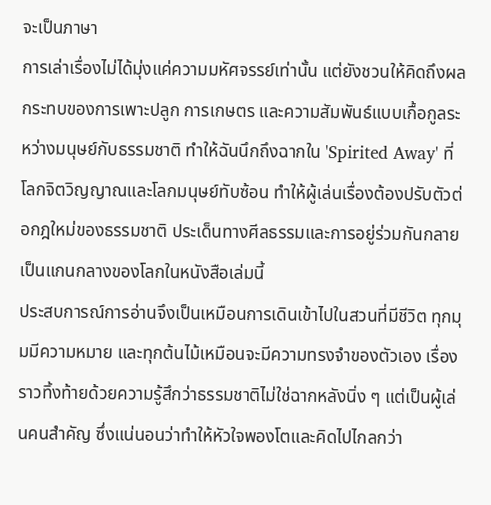จะเป็นภาษา
การเล่าเรื่องไม่ได้มุ่งแค่ความมหัศจรรย์เท่านั้น แต่ยังชวนให้คิดถึงผลกระทบของการเพาะปลูก การเกษตร และความสัมพันธ์แบบเกื้อกูลระหว่างมนุษย์กับธรรมชาติ ทำให้ฉันนึกถึงฉากใน 'Spirited Away' ที่โลกจิตวิญญาณและโลกมนุษย์ทับซ้อน ทำให้ผู้เล่นเรื่องต้องปรับตัวต่อกฎใหม่ของธรรมชาติ ประเด็นทางศีลธรรมและการอยู่ร่วมกันกลายเป็นแกนกลางของโลกในหนังสือเล่มนี้
ประสบการณ์การอ่านจึงเป็นเหมือนการเดินเข้าไปในสวนที่มีชีวิต ทุกมุมมีความหมาย และทุกต้นไม้เหมือนจะมีความทรงจำของตัวเอง เรื่องราวทิ้งท้ายด้วยความรู้สึกว่าธรรมชาติไม่ใช่ฉากหลังนิ่ง ๆ แต่เป็นผู้เล่นคนสำคัญ ซึ่งแน่นอนว่าทำให้หัวใจพองโตและคิดไปไกลกว่า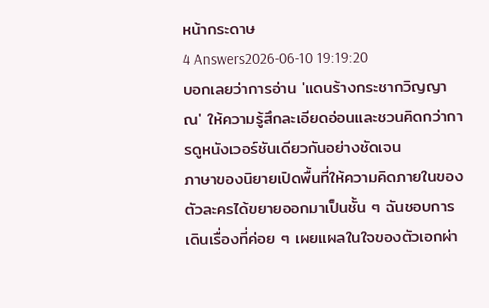หน้ากระดาษ
4 Answers2026-06-10 19:19:20
บอกเลยว่าการอ่าน 'แดนร้างกระชากวิญญาณ' ให้ความรู้สึกละเอียดอ่อนและชวนคิดกว่าการดูหนังเวอร์ชันเดียวกันอย่างชัดเจน
ภาษาของนิยายเปิดพื้นที่ให้ความคิดภายในของตัวละครได้ขยายออกมาเป็นชั้น ๆ ฉันชอบการเดินเรื่องที่ค่อย ๆ เผยแผลในใจของตัวเอกผ่า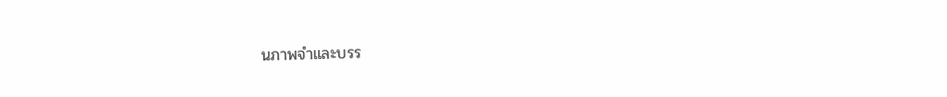นภาพจำและบรร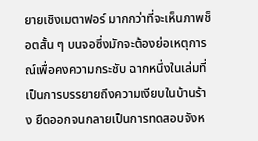ยายเชิงเมตาฟอร์ มากกว่าที่จะเห็นภาพช็อตสั้น ๆ บนจอซึ่งมักจะต้องย่อเหตุการณ์เพื่อคงความกระชับ ฉากหนึ่งในเล่มที่เป็นการบรรยายถึงความเงียบในบ้านร้าง ยืดออกจนกลายเป็นการทดสอบจังห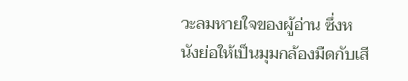วะลมหายใจของผู้อ่าน ซึ่งหนังย่อให้เป็นมุมกล้องมืดกับเสี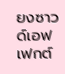ยงซาวด์เอฟเฟกต์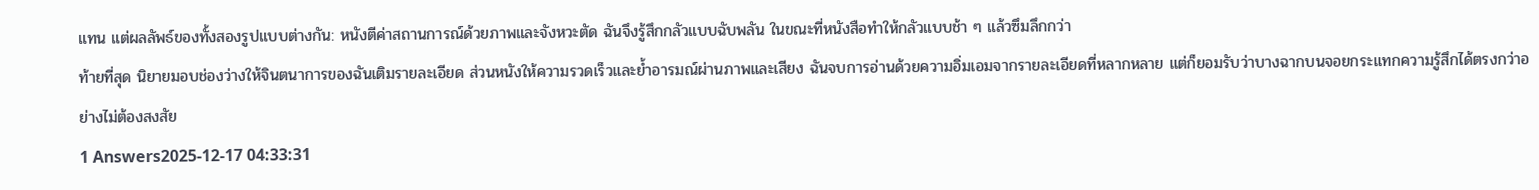แทน แต่ผลลัพธ์ของทั้งสองรูปแบบต่างกัน: หนังตีค่าสถานการณ์ด้วยภาพและจังหวะตัด ฉันจึงรู้สึกกลัวแบบฉับพลัน ในขณะที่หนังสือทำให้กลัวแบบช้า ๆ แล้วซึมลึกกว่า
ท้ายที่สุด นิยายมอบช่องว่างให้จินตนาการของฉันเติมรายละเอียด ส่วนหนังให้ความรวดเร็วและย้ำอารมณ์ผ่านภาพและเสียง ฉันจบการอ่านด้วยความอิ่มเอมจากรายละเอียดที่หลากหลาย แต่ก็ยอมรับว่าบางฉากบนจอยกระแทกความรู้สึกได้ตรงกว่าอย่างไม่ต้องสงสัย
1 Answers2025-12-17 04:33:31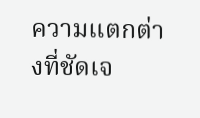ความแตกต่างที่ชัดเจ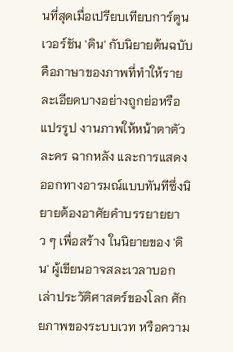นที่สุดเมื่อเปรียบเทียบการ์ตูนเวอร์ชัน 'ดิน' กับนิยายต้นฉบับคือภาษาของภาพที่ทำให้รายละเอียดบางอย่างถูกย่อหรือแปรรูป งานภาพให้หน้าตาตัวละคร ฉากหลัง และการแสดงออกทางอารมณ์แบบทันทีซึ่งนิยายต้องอาศัยคำบรรยายยาว ๆ เพื่อสร้าง ในนิยายของ 'ดิน' ผู้เขียนอาจสละเวลาบอกเล่าประวัติศาสตร์ของโลก ศักยภาพของระบบเวท หรือความ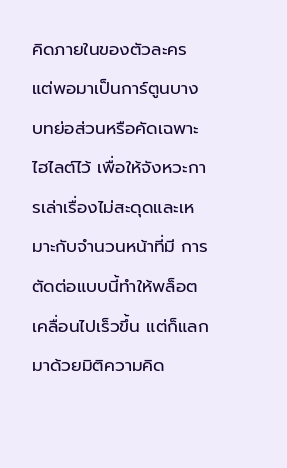คิดภายในของตัวละคร แต่พอมาเป็นการ์ตูนบางบทย่อส่วนหรือคัดเฉพาะไฮไลต์ไว้ เพื่อให้จังหวะการเล่าเรื่องไม่สะดุดและเหมาะกับจำนวนหน้าที่มี การตัดต่อแบบนี้ทำให้พล็อตเคลื่อนไปเร็วขึ้น แต่ก็แลกมาด้วยมิติความคิด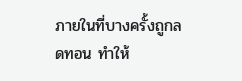ภายในที่บางครั้งถูกลดทอน ทำให้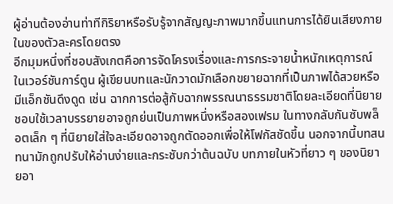ผู้อ่านต้องอ่านท่าทีกิริยาหรือรับรู้จากสัญญะภาพมากขึ้นแทนการได้ยินเสียงภายในของตัวละครโดยตรง
อีกมุมหนึ่งที่ชอบสังเกตคือการจัดโครงเรื่องและการกระจายน้ำหนักเหตุการณ์ ในเวอร์ชันการ์ตูน ผู้เขียนบทและนักวาดมักเลือกขยายฉากที่เป็นภาพได้สวยหรือมีแอ็กชันดึงดูด เช่น ฉากการต่อสู้กับฉากพรรณนาธรรมชาติโดยละเอียดที่นิยายชอบใช้เวลาบรรยายอาจถูกย่นเป็นภาพหนึ่งหรือสองเฟรม ในทางกลับกันซับพล็อตเล็ก ๆ ที่นิยายใส่ใจละเอียดอาจถูกตัดออกเพื่อให้โฟกัสชัดขึ้น นอกจากนี้บทสนทนามักถูกปรับให้อ่านง่ายและกระชับกว่าต้นฉบับ บทภายในหัวที่ยาว ๆ ของนิยายอา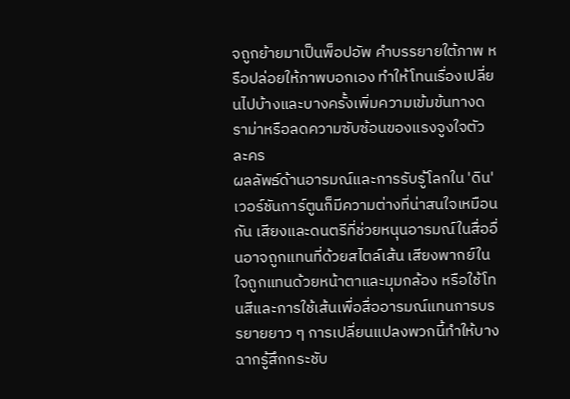จถูกย้ายมาเป็นพ็อปอัพ คำบรรยายใต้ภาพ หรือปล่อยให้ภาพบอกเอง ทำให้โทนเรื่องเปลี่ยนไปบ้างและบางครั้งเพิ่มความเข้มข้นทางดราม่าหรือลดความซับซ้อนของแรงจูงใจตัวละคร
ผลลัพธ์ด้านอารมณ์และการรับรู้โลกใน 'ดิน' เวอร์ชันการ์ตูนก็มีความต่างที่น่าสนใจเหมือนกัน เสียงและดนตรีที่ช่วยหนุนอารมณ์ในสื่ออื่นอาจถูกแทนที่ด้วยสไตล์เส้น เสียงพากย์ในใจถูกแทนด้วยหน้าตาและมุมกล้อง หรือใช้โทนสีและการใช้เส้นเพื่อสื่ออารมณ์แทนการบรรยายยาว ๆ การเปลี่ยนแปลงพวกนี้ทำให้บางฉากรู้สึกกระชับ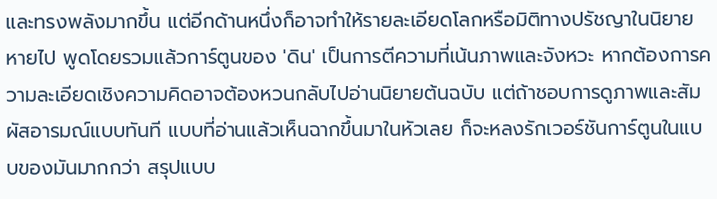และทรงพลังมากขึ้น แต่อีกด้านหนึ่งก็อาจทำให้รายละเอียดโลกหรือมิติทางปรัชญาในนิยายหายไป พูดโดยรวมแล้วการ์ตูนของ 'ดิน' เป็นการตีความที่เน้นภาพและจังหวะ หากต้องการความละเอียดเชิงความคิดอาจต้องหวนกลับไปอ่านนิยายต้นฉบับ แต่ถ้าชอบการดูภาพและสัมผัสอารมณ์แบบทันที แบบที่อ่านแล้วเห็นฉากขึ้นมาในหัวเลย ก็จะหลงรักเวอร์ชันการ์ตูนในแบบของมันมากกว่า สรุปแบบ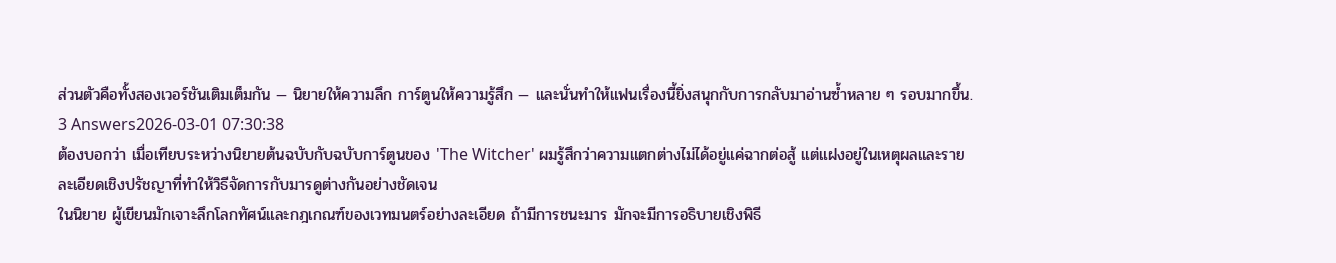ส่วนตัวคือทั้งสองเวอร์ชันเติมเต็มกัน — นิยายให้ความลึก การ์ตูนให้ความรู้สึก — และนั่นทำให้แฟนเรื่องนี้ยิ่งสนุกกับการกลับมาอ่านซ้ำหลาย ๆ รอบมากขึ้น.
3 Answers2026-03-01 07:30:38
ต้องบอกว่า เมื่อเทียบระหว่างนิยายต้นฉบับกับฉบับการ์ตูนของ 'The Witcher' ผมรู้สึกว่าความแตกต่างไม่ได้อยู่แค่ฉากต่อสู้ แต่แฝงอยู่ในเหตุผลและรายละเอียดเชิงปรัชญาที่ทำให้วิธีจัดการกับมารดูต่างกันอย่างชัดเจน
ในนิยาย ผู้เขียนมักเจาะลึกโลกทัศน์และกฎเกณฑ์ของเวทมนตร์อย่างละเอียด ถ้ามีการชนะมาร มักจะมีการอธิบายเชิงพิธี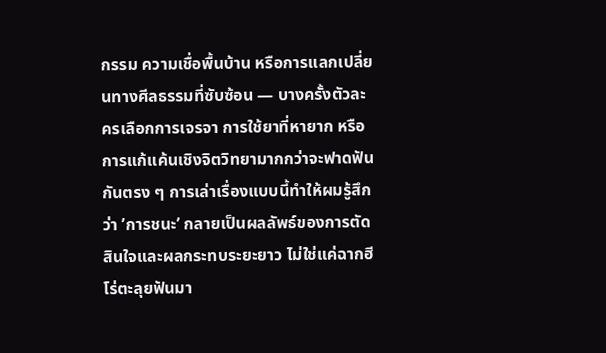กรรม ความเชื่อพื้นบ้าน หรือการแลกเปลี่ยนทางศีลธรรมที่ซับซ้อน — บางครั้งตัวละครเลือกการเจรจา การใช้ยาที่หายาก หรือการแก้แค้นเชิงจิตวิทยามากกว่าจะฟาดฟันกันตรง ๆ การเล่าเรื่องแบบนี้ทำให้ผมรู้สึกว่า ’การชนะ’ กลายเป็นผลลัพธ์ของการตัดสินใจและผลกระทบระยะยาว ไม่ใช่แค่ฉากฮีโร่ตะลุยฟันมา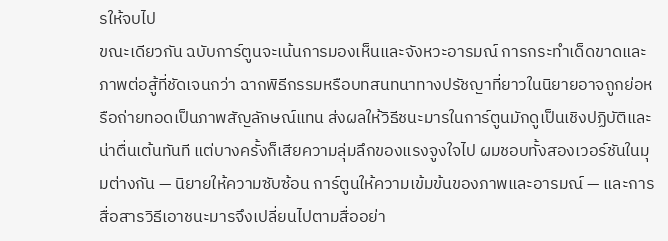รให้จบไป
ขณะเดียวกัน ฉบับการ์ตูนจะเน้นการมองเห็นและจังหวะอารมณ์ การกระทำเด็ดขาดและภาพต่อสู้ที่ชัดเจนกว่า ฉากพิธีกรรมหรือบทสนทนาทางปรัชญาที่ยาวในนิยายอาจถูกย่อหรือถ่ายทอดเป็นภาพสัญลักษณ์แทน ส่งผลให้วิธีชนะมารในการ์ตูนมักดูเป็นเชิงปฏิบัติและน่าตื่นเต้นทันที แต่บางครั้งก็เสียความลุ่มลึกของแรงจูงใจไป ผมชอบทั้งสองเวอร์ชันในมุมต่างกัน — นิยายให้ความซับซ้อน การ์ตูนให้ความเข้มข้นของภาพและอารมณ์ — และการสื่อสารวิธีเอาชนะมารจึงเปลี่ยนไปตามสื่ออย่า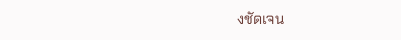งชัดเจน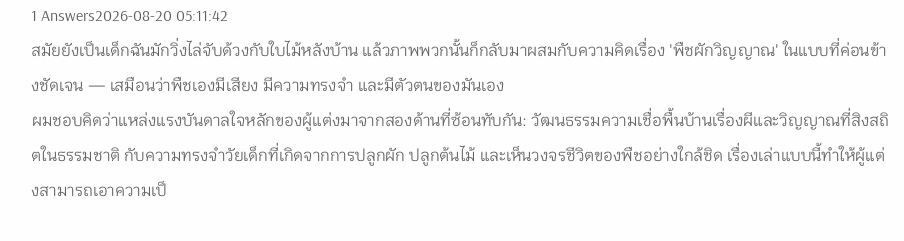1 Answers2026-08-20 05:11:42
สมัยยังเป็นเด็กฉันมักวิ่งไล่จับด้วงกับใบไม้หลังบ้าน แล้วภาพพวกนั้นก็กลับมาผสมกับความคิดเรื่อง 'พืชผักวิญญาณ' ในแบบที่ค่อนข้างชัดเจน — เสมือนว่าพืชเองมีเสียง มีความทรงจำ และมีตัวตนของมันเอง
ผมชอบคิดว่าแหล่งแรงบันดาลใจหลักของผู้แต่งมาจากสองด้านที่ซ้อนทับกัน: วัฒนธรรมความเชื่อพื้นบ้านเรื่องผีและวิญญาณที่สิงสถิตในธรรมชาติ กับความทรงจำวัยเด็กที่เกิดจากการปลูกผัก ปลูกต้นไม้ และเห็นวงจรชีวิตของพืชอย่างใกล้ชิด เรื่องเล่าแบบนี้ทำให้ผู้แต่งสามารถเอาความเป็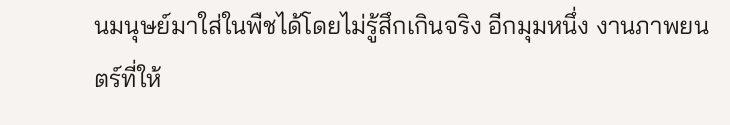นมนุษย์มาใส่ในพืชได้โดยไม่รู้สึกเกินจริง อีกมุมหนึ่ง งานภาพยนตร์ที่ให้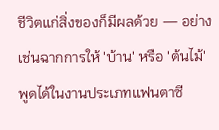ชีวิตแก่สิ่งของก็มีผลด้วย — อย่างเช่นฉากการให้ 'บ้าน' หรือ 'ต้นไม้' พูดได้ในงานประเภทแฟนตาซี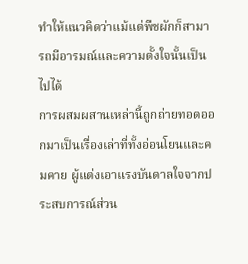ทำให้แนวคิดว่าแม้แต่พืชผักก็สามารถมีอารมณ์และความตั้งใจนั้นเป็นไปได้
การผสมผสานเหล่านี้ถูกถ่ายทอดออกมาเป็นเรื่องเล่าที่ทั้งอ่อนโยนและคมคาย ผู้แต่งเอาแรงบันดาลใจจากประสบการณ์ส่วน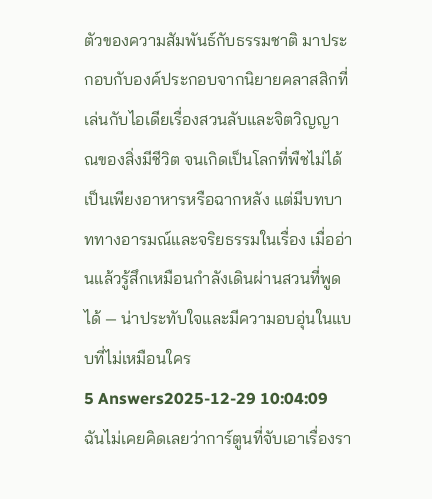ตัวของความสัมพันธ์กับธรรมชาติ มาประกอบกับองค์ประกอบจากนิยายคลาสสิกที่เล่นกับไอเดียเรื่องสวนลับและจิตวิญญาณของสิ่งมีชีวิต จนเกิดเป็นโลกที่พืชไม่ได้เป็นเพียงอาหารหรือฉากหลัง แต่มีบทบาททางอารมณ์และจริยธรรมในเรื่อง เมื่ออ่านแล้วรู้สึกเหมือนกำลังเดินผ่านสวนที่พูดได้ — น่าประทับใจและมีความอบอุ่นในแบบที่ไม่เหมือนใคร
5 Answers2025-12-29 10:04:09
ฉันไม่เคยคิดเลยว่าการ์ตูนที่จับเอาเรื่องรา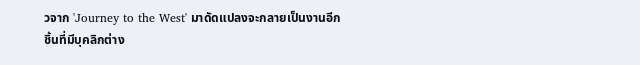วจาก 'Journey to the West' มาดัดแปลงจะกลายเป็นงานอีกชิ้นที่มีบุคลิกต่าง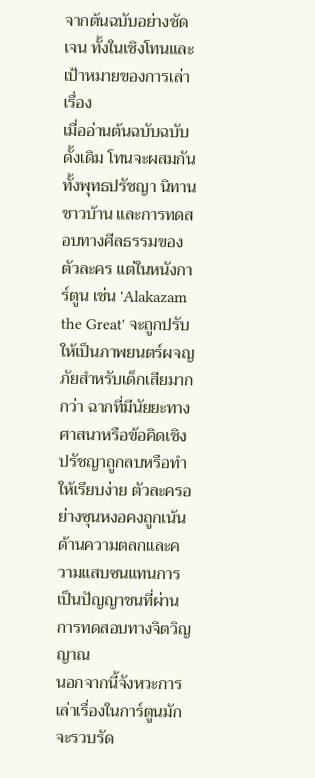จากต้นฉบับอย่างชัดเจน ทั้งในเชิงโทนและเป้าหมายของการเล่าเรื่อง
เมื่ออ่านต้นฉบับฉบับดั้งเดิม โทนจะผสมกันทั้งพุทธปรัชญา นิทานชาวบ้าน และการทดสอบทางศีลธรรมของตัวละคร แต่ในหนังการ์ตูน เช่น 'Alakazam the Great' จะถูกปรับให้เป็นภาพยนตร์ผจญภัยสำหรับเด็กเสียมากกว่า ฉากที่มีนัยยะทางศาสนาหรือข้อคิดเชิงปรัชญาถูกลบหรือทำให้เรียบง่าย ตัวละครอย่างซุนหงอคงถูกเน้นด้านความตลกและความแสบซนแทนการเป็นปัญญาชนที่ผ่านการทดสอบทางจิตวิญญาณ
นอกจากนี้จังหวะการเล่าเรื่องในการ์ตูนมักจะรวบรัด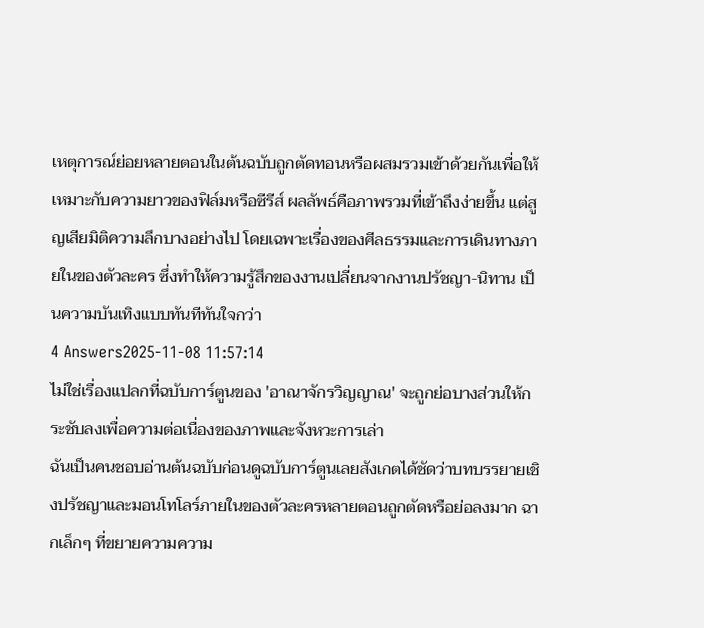เหตุการณ์ย่อยหลายตอนในต้นฉบับถูกตัดทอนหรือผสมรวมเข้าด้วยกันเพื่อให้เหมาะกับความยาวของฟิล์มหรือซีรีส์ ผลลัพธ์คือภาพรวมที่เข้าถึงง่ายขึ้น แต่สูญเสียมิติความลึกบางอย่างไป โดยเฉพาะเรื่องของศีลธรรมและการเดินทางภายในของตัวละคร ซึ่งทำให้ความรู้สึกของงานเปลี่ยนจากงานปรัชญา-นิทาน เป็นความบันเทิงแบบทันทีทันใจกว่า
4 Answers2025-11-08 11:57:14
ไม่ใช่เรื่องแปลกที่ฉบับการ์ตูนของ 'อาณาจักรวิญญาณ' จะถูกย่อบางส่วนให้กระชับลงเพื่อความต่อเนื่องของภาพและจังหวะการเล่า
ฉันเป็นคนชอบอ่านต้นฉบับก่อนดูฉบับการ์ตูนเลยสังเกตได้ชัดว่าบทบรรยายเชิงปรัชญาและมอนโทโลร์ภายในของตัวละครหลายตอนถูกตัดหรือย่อลงมาก ฉากเล็กๆ ที่ขยายความความ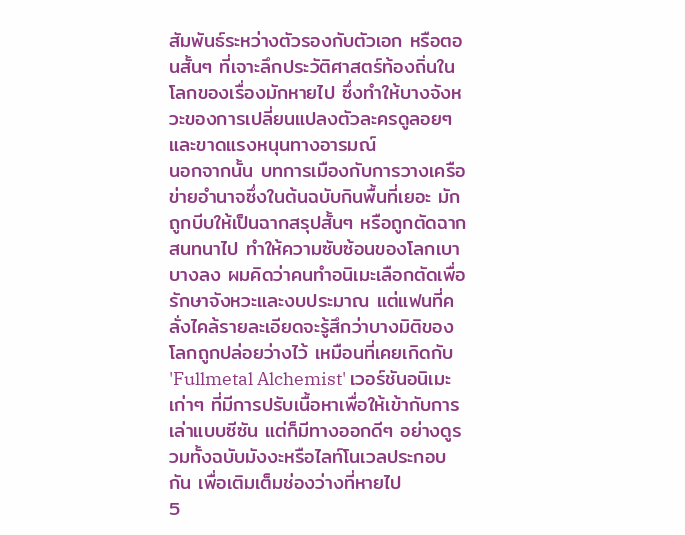สัมพันธ์ระหว่างตัวรองกับตัวเอก หรือตอนสั้นๆ ที่เจาะลึกประวัติศาสตร์ท้องถิ่นในโลกของเรื่องมักหายไป ซึ่งทำให้บางจังหวะของการเปลี่ยนแปลงตัวละครดูลอยๆ และขาดแรงหนุนทางอารมณ์
นอกจากนั้น บทการเมืองกับการวางเครือข่ายอำนาจซึ่งในต้นฉบับกินพื้นที่เยอะ มักถูกบีบให้เป็นฉากสรุปสั้นๆ หรือถูกตัดฉากสนทนาไป ทำให้ความซับซ้อนของโลกเบาบางลง ผมคิดว่าคนทำอนิเมะเลือกตัดเพื่อรักษาจังหวะและงบประมาณ แต่แฟนที่คลั่งไคล้รายละเอียดจะรู้สึกว่าบางมิติของโลกถูกปล่อยว่างไว้ เหมือนที่เคยเกิดกับ 'Fullmetal Alchemist' เวอร์ชันอนิเมะเก่าๆ ที่มีการปรับเนื้อหาเพื่อให้เข้ากับการเล่าแบบซีซัน แต่ก็มีทางออกดีๆ อย่างดูรวมทั้งฉบับมังงะหรือไลท์โนเวลประกอบกัน เพื่อเติมเต็มช่องว่างที่หายไป
5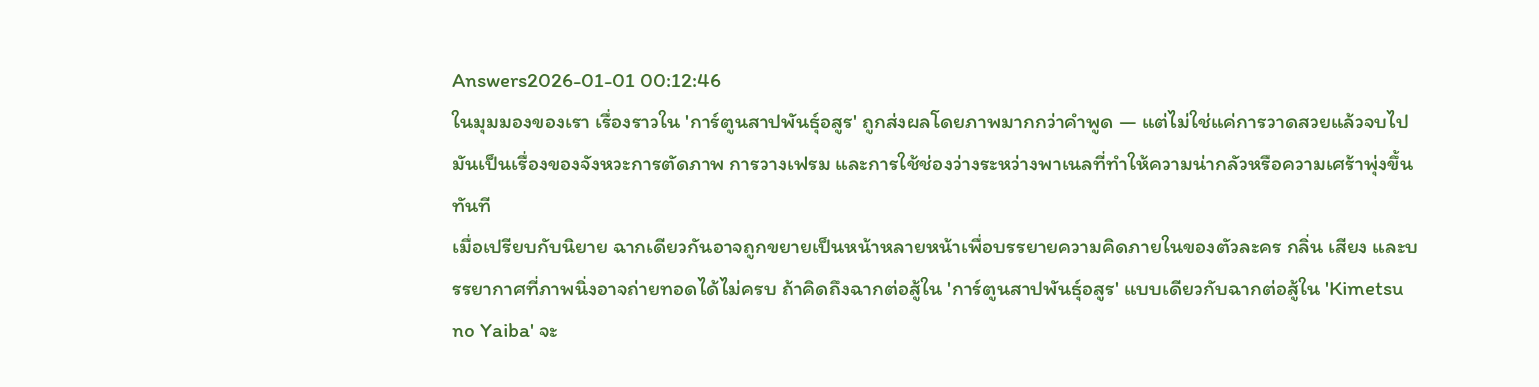Answers2026-01-01 00:12:46
ในมุมมองของเรา เรื่องราวใน 'การ์ตูนสาปพันธุ์อสูร' ถูกส่งผลโดยภาพมากกว่าคำพูด — แต่ไม่ใช่แค่การวาดสวยแล้วจบไป มันเป็นเรื่องของจังหวะการตัดภาพ การวางเฟรม และการใช้ช่องว่างระหว่างพาเนลที่ทำให้ความน่ากลัวหรือความเศร้าพุ่งขึ้นทันที
เมื่อเปรียบกับนิยาย ฉากเดียวกันอาจถูกขยายเป็นหน้าหลายหน้าเพื่อบรรยายความคิดภายในของตัวละคร กลิ่น เสียง และบรรยากาศที่ภาพนิ่งอาจถ่ายทอดได้ไม่ครบ ถ้าคิดถึงฉากต่อสู้ใน 'การ์ตูนสาปพันธุ์อสูร' แบบเดียวกับฉากต่อสู้ใน 'Kimetsu no Yaiba' จะ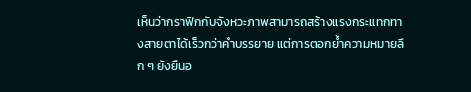เห็นว่ากราฟิกกับจังหวะภาพสามารถสร้างแรงกระแทกทางสายตาได้เร็วกว่าคำบรรยาย แต่การตอกย้ำความหมายลึก ๆ ยังยืนอ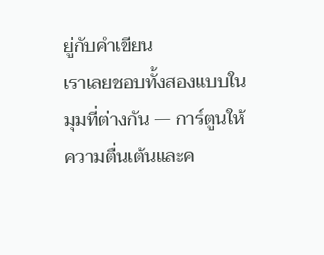ยู่กับคำเขียน
เราเลยชอบทั้งสองแบบในมุมที่ต่างกัน — การ์ตูนให้ความตื่นเต้นและค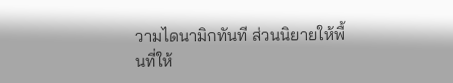วามไดนามิกทันที ส่วนนิยายให้พื้นที่ให้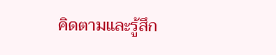คิดตามและรู้สึก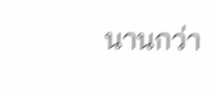นานกว่า